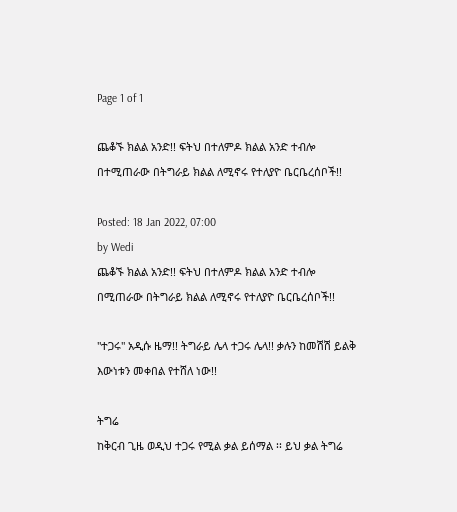Page 1 of 1

ጨቆኙ ክልል አንድ!! ፍትህ በተለምዶ ክልል አንድ ተብሎ በተሚጠራው በትግራይ ክልል ለሚኖሩ የተለያዮ ቤርቤረሰቦች!!

Posted: 18 Jan 2022, 07:00
by Wedi
ጨቆኙ ክልል አንድ!! ፍትህ በተለምዶ ክልል አንድ ተብሎ በሚጠራው በትግራይ ክልል ለሚኖሩ የተለያዮ ቤርቤረሰቦች!!

"ተጋሩ" አዲሱ ዜማ!! ትግራይ ሌላ ተጋሩ ሌላ!! ቃሉን ከመሽሽ ይልቅ እውነቱን መቀበል የተሸለ ነው!!

ትግሬ
ከቅርብ ጊዜ ወዲህ ተጋሩ የሚል ቃል ይሰማል ፡፡ ይህ ቃል ትግሬ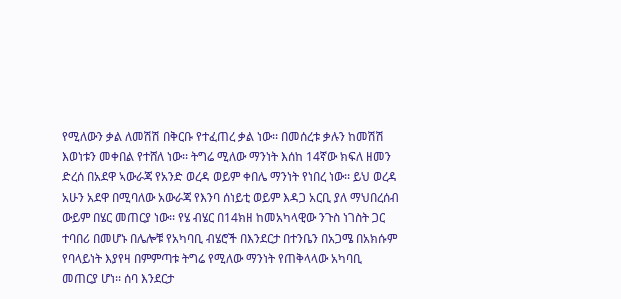የሚለውን ቃል ለመሽሽ በቅርቡ የተፈጠረ ቃል ነው፡፡ በመሰረቱ ቃሉን ከመሽሽ እወነቱን መቀበል የተሸለ ነው፡፡ ትግሬ ሚለው ማንነት እሰከ 14ኛው ክፍለ ዘመን ድረሰ በአደዋ ኣውራጃ የአንድ ወረዳ ወይም ቀበሌ ማንነት የነበረ ነው፡፡ ይህ ወረዳ አሁን አደዋ በሚባለው አውራጃ የእንባ ሰነይቲ ወይም እዳጋ አርቢ ያለ ማህበረሰብ ውይም በሄር መጠርያ ነው፡፡ የሄ ብሄር በ14ክዘ ከመአካላዊው ንጉስ ነገስት ጋር ተባበሪ በመሆኑ በሌሎቹ የአካባቢ ብሄሮች በእንደርታ በተንቤን በአጋሜ በአክሱም የባላይነት እያየዛ በምምጣቱ ትግሬ የሚለው ማንነት የጠቅላላው አካባቢ መጠርያ ሆነ፡፡ ሰባ እንደርታ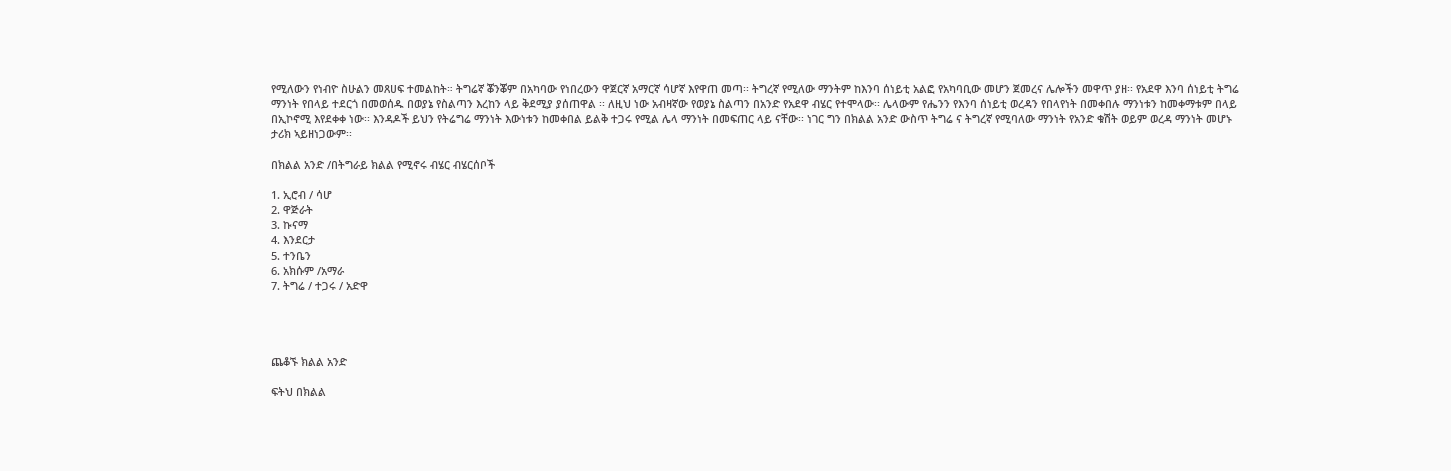የሚለውን የነብዮ ስሁልን መጸሀፍ ተመልከት። ትግሬኛ ቖንቖም በአካባው የነበረውን ዋጀርኛ አማርኛ ሳሆኛ እየዋጠ መጣ፡፡ ትግረኛ የሚለው ማንትም ከእንባ ሰነይቲ አልፎ የአካባቢው መሆን ጀመረና ሌሎችን መዋጥ ያዘ፡፡ የአደዋ እንባ ሰነይቲ ትግሬ ማንነት የበላይ ተደርጎ በመወሰዱ በወያኔ የስልጣን እረከን ላይ ቅደሚያ ያሰጠዋል ፡፡ ለዚህ ነው አብዛኛው የወያኔ ስልጣን በአንድ የአደዋ ብሄር የተሞላው፡፡ ሌላውም የሔንን የእንባ ሰነይቲ ወረዳን የበላየነት በመቀበሉ ማንነቱን ከመቀማቱም በላይ በኢኮኖሚ እየደቀቀ ነው፡፡ እንዳዶች ይህን የትሬግሬ ማንነት እውነቱን ከመቀበል ይልቅ ተጋሩ የሚል ሌላ ማንነት በመፍጠር ላይ ናቸው፡፡ ነገር ግን በክልል አንድ ውስጥ ትግሬ ና ትግረኛ የሚባለው ማንነት የአንድ ቁሽት ወይም ወረዳ ማንነት መሆኑ ታሪክ ኣይዘነጋውም፡፡

በክልል አንድ /በትግራይ ክልል የሚኖሩ ብሄር ብሄርሰቦች

1. ኢሮብ / ሳሆ
2. ዋጅራት
3. ኩናማ
4. እንደርታ
5. ተንቤን
6. አክሱም /አማራ
7. ትግሬ / ተጋሩ / አድዋ




ጨቆኙ ክልል አንድ

ፍትህ በክልል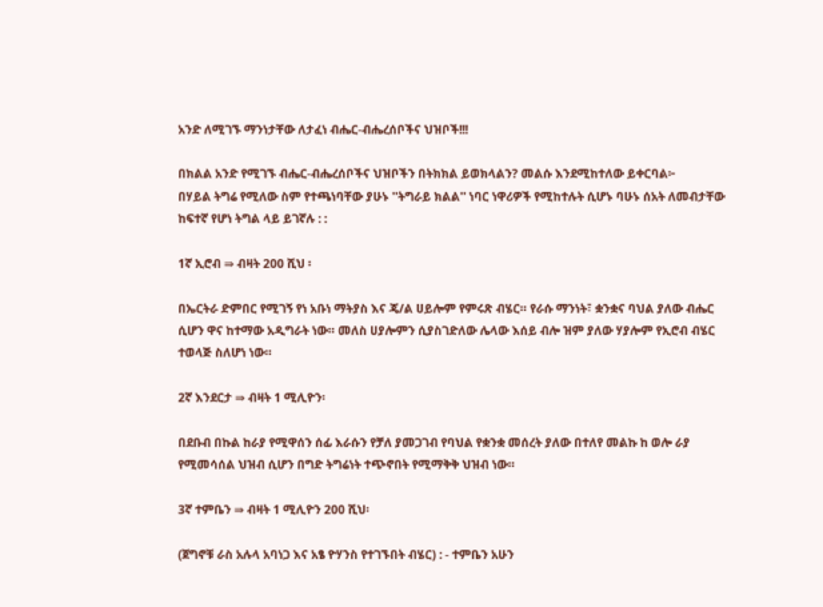አንድ ለሚገኙ ማንነታቸው ለታፈነ ብሔር-ብሔረሰቦችና ህዝቦች!!!

በክልል አንድ የሚገኙ ብሔር-ብሔረሰቦችና ህዝቦችን በትክክል ይወክላልን? መልሱ እንደሚከተለው ይቀርባል፦
በሃይል ትግሬ የሚለው ስም የተጫነባቸው ያሁኑ ''ትግራይ ክልል'' ነባር ነዋሪዎች የሚከተሉት ሲሆኑ ባሁኑ ሰአት ለመብታቸው ከፍተኛ የሆነ ትግል ላይ ይገኛሉ : :

1ኛ ኢሮብ ⇛ ብዛት 200 ሺህ ፡

በኤርትራ ድምበር የሚገኝ የነ አቡነ ማትያስ እና ጄ/ል ሀይሎም የምሩጽ ብሄር። የራሱ ማንነት፣ ቋንቋና ባህል ያለው ብሔር ሲሆን ዋና ከተማው አዲግራት ነው። መለስ ሀያሎምን ሲያስገድለው ሌላው እሰይ ብሎ ዝም ያለው ሃያሎም የኢሮብ ብሄር ተወላጅ ስለሆነ ነው።

2ኛ እንደርታ ⇛ ብዛት 1 ሚሊዮን፡

በደቡብ በኩል ከራያ የሚዋሰን ሰፊ እራሱን የቻለ ያመጋገብ የባህል የቋንቋ መሰረት ያለው በተለየ መልኩ ከ ወሎ ራያ የሚመሳሰል ህዝብ ሲሆን በግድ ትግሬነት ተጭኖበት የሚማቅቅ ህዝብ ነው።

3ኛ ተምቤን ⇛ ብዛት 1 ሚሊዮን 200 ሺህ፡

(ጀግኖቹ ራስ አሉላ አባነጋ እና አፄ ዮሃንስ የተገኙበት ብሄር) : - ተምቤን አሁን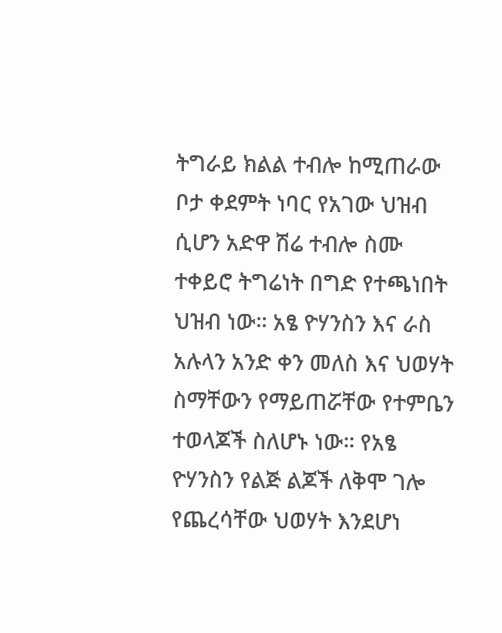ትግራይ ክልል ተብሎ ከሚጠራው ቦታ ቀደምት ነባር የአገው ህዝብ ሲሆን አድዋ ሽሬ ተብሎ ስሙ ተቀይሮ ትግሬነት በግድ የተጫነበት ህዝብ ነው። አፄ ዮሃንስን እና ራስ አሉላን አንድ ቀን መለስ እና ህወሃት ስማቸውን የማይጠሯቸው የተምቤን ተወላጆች ስለሆኑ ነው። የአፄ ዮሃንስን የልጅ ልጆች ለቅሞ ገሎ የጨረሳቸው ህወሃት እንደሆነ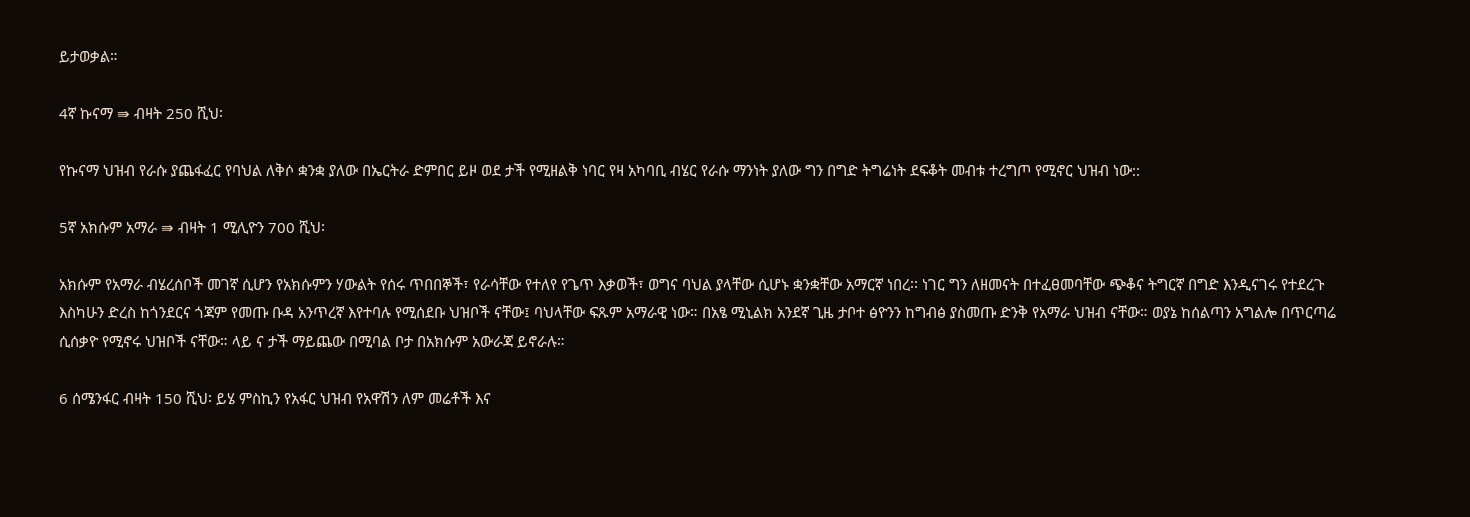ይታወቃል።

4ኛ ኩናማ ⇛ ብዛት 250 ሺህ፡

የኩናማ ህዝብ የራሱ ያጨፋፈር የባህል ለቅሶ ቋንቋ ያለው በኤርትራ ድምበር ይዞ ወደ ታች የሚዘልቅ ነባር የዛ አካባቢ ብሄር የራሱ ማንነት ያለው ግን በግድ ትግሬነት ደፍቆት መብቱ ተረግጦ የሚኖር ህዝብ ነው::

5ኛ አክሱም አማራ ⇛ ብዛት 1 ሚሊዮን 700 ሺህ፡

አክሱም የአማራ ብሄረሰቦች መገኛ ሲሆን የአክሱምን ሃውልት የሰሩ ጥበበኞች፣ የራሳቸው የተለየ የጌጥ እቃወች፣ ወግና ባህል ያላቸው ሲሆኑ ቋንቋቸው አማርኛ ነበረ፡፡ ነገር ግን ለዘመናት በተፈፀመባቸው ጭቆና ትግርኛ በግድ እንዲናገሩ የተደረጉ እስካሁን ድረስ ከጎንደርና ጎጃም የመጡ ቡዳ አንጥረኛ እየተባሉ የሚሰደቡ ህዝቦች ናቸው፤ ባህላቸው ፍጹም አማራዊ ነው። በአፄ ሚኒልክ አንደኛ ጊዜ ታቦተ ፅዮንን ከግብፅ ያስመጡ ድንቅ የአማራ ህዝብ ናቸው። ወያኔ ከሰልጣን አግልሎ በጥርጣሬ ሲሰቃዮ የሚኖሩ ህዝቦች ናቸው። ላይ ና ታች ማይጨው በሚባል ቦታ በአክሱም አውራጃ ይኖራሉ።

6 ሰሜንፋር ብዛት 150 ሺህ፡ ይሄ ምስኪን የአፋር ህዝብ የአዋሽን ለም መሬቶች እና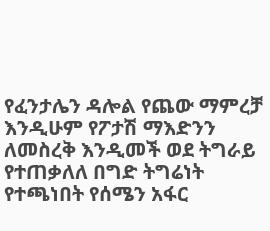የፈንታሌን ዳሎል የጨው ማምረቻ እንዲሁም የፖታሽ ማእድንን ለመስረቅ እንዲመች ወደ ትግራይ የተጠቃለለ በግድ ትግሬነት የተጫነበት የሰሜን አፋር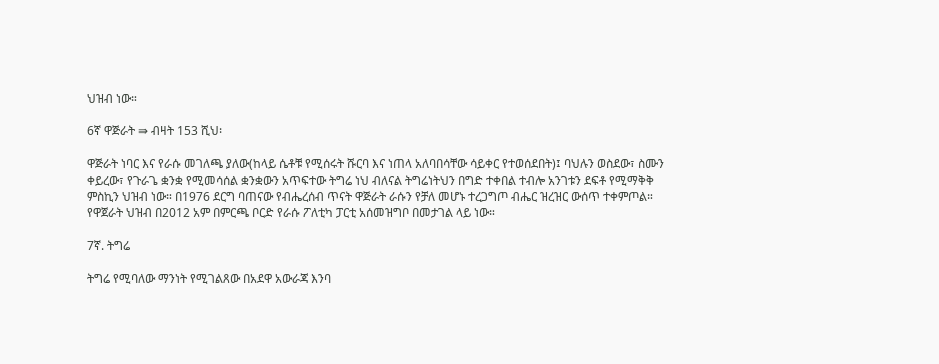ህዝብ ነው።

6ኛ ዋጅራት ⇛ ብዛት 153 ሺህ፡

ዋጅራት ነባር እና የራሱ መገለጫ ያለው(ከላይ ሴቶቹ የሚሰሩት ሹርባ እና ነጠላ አለባበሳቸው ሳይቀር የተወሰደበት)፤ ባህሉን ወስደው፣ ስሙን ቀይረው፣ የጉራጌ ቋንቋ የሚመሳሰል ቋንቋውን አጥፍተው ትግሬ ነህ ብለናል ትግሬነትህን በግድ ተቀበል ተብሎ አንገቱን ደፍቶ የሚማቅቅ ምስኪን ህዝብ ነው። በ1976 ደርግ ባጠናው የብሔረሰብ ጥናት ዋጅራት ራሱን የቻለ መሆኑ ተረጋግጦ ብሔር ዝረዝር ውሰጥ ተቀምጦል። የዋጀራት ህዝብ በ2012 አም በምርጫ ቦርድ የራሱ ፖለቲካ ፓርቲ አሰመዝግቦ በመታገል ላይ ነው።

7ኛ. ትግሬ

ትግሬ የሚባለው ማንነት የሚገልጸው በአደዋ አውራጃ እንባ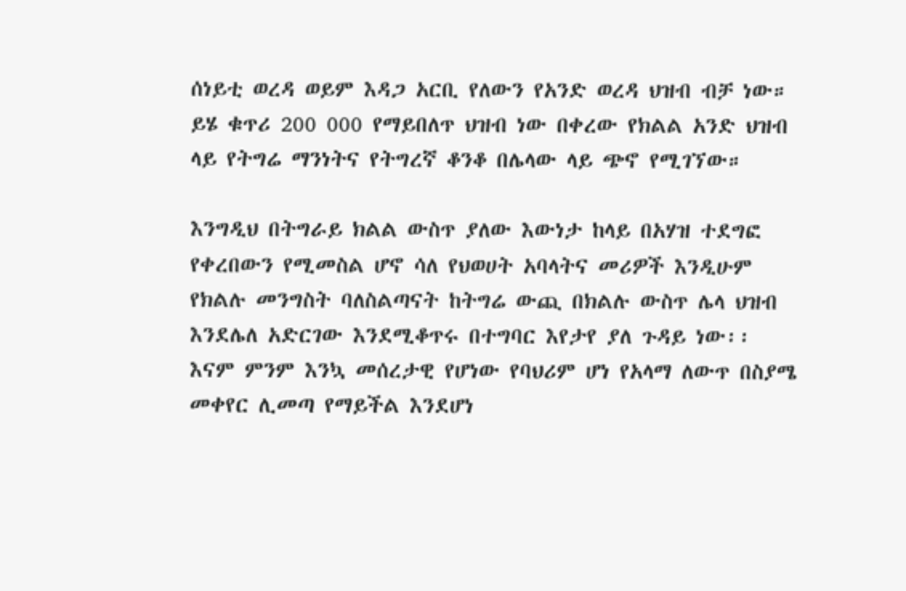ሰነይቲ ወረዳ ወይም እዳጋ አርቢ የለውን የአንድ ወረዳ ህዝብ ብቻ ነው። ይሄ ቁጥሪ 200 000 የማይበለጥ ህዝብ ነው በቀረው የክልል አንድ ህዝብ ላይ የትግሬ ማንነትና የትግረኛ ቆንቆ በሌላው ላይ ጭኖ የሚገኘው።

እንግዲህ በትግራይ ክልል ውስጥ ያለው እውነታ ከላይ በአሃዝ ተደግፎ የቀረበውን የሚመስል ሆኖ ሳለ የህወሀት አባላትና መሪዎች እንዲሁም የክልሉ መንግስት ባለስልጣናት ከትግሬ ውጪ በክልሉ ውስጥ ሌላ ህዝብ እንደሌለ አድርገው እንደሚቆጥሩ በተግባር እየታየ ያለ ጉዳይ ነው፡፡ እናም ምንም እንኳ መሰረታዊ የሆነው የባህሪም ሆነ የአላማ ለውጥ በስያሜ መቀየር ሊመጣ የማይችል እንደሆነ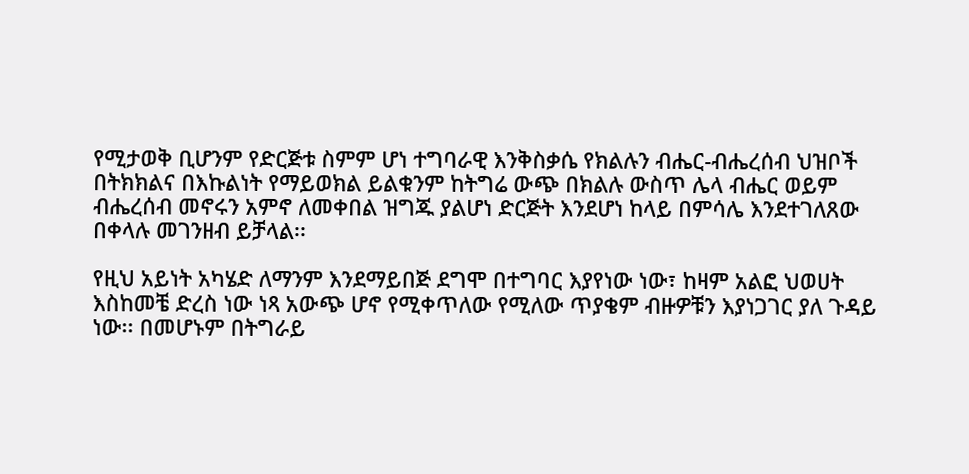የሚታወቅ ቢሆንም የድርጅቱ ስምም ሆነ ተግባራዊ እንቅስቃሴ የክልሉን ብሔር-ብሔረሰብ ህዝቦች በትክክልና በእኩልነት የማይወክል ይልቁንም ከትግሬ ውጭ በክልሉ ውስጥ ሌላ ብሔር ወይም ብሔረሰብ መኖሩን አምኖ ለመቀበል ዝግጁ ያልሆነ ድርጅት እንደሆነ ከላይ በምሳሌ እንደተገለጸው በቀላሉ መገንዘብ ይቻላል፡፡

የዚህ አይነት አካሄድ ለማንም እንደማይበጅ ደግሞ በተግባር እያየነው ነው፣ ከዛም አልፎ ህወሀት እስከመቼ ድረስ ነው ነጻ አውጭ ሆኖ የሚቀጥለው የሚለው ጥያቄም ብዙዎቹን እያነጋገር ያለ ጉዳይ ነው፡፡ በመሆኑም በትግራይ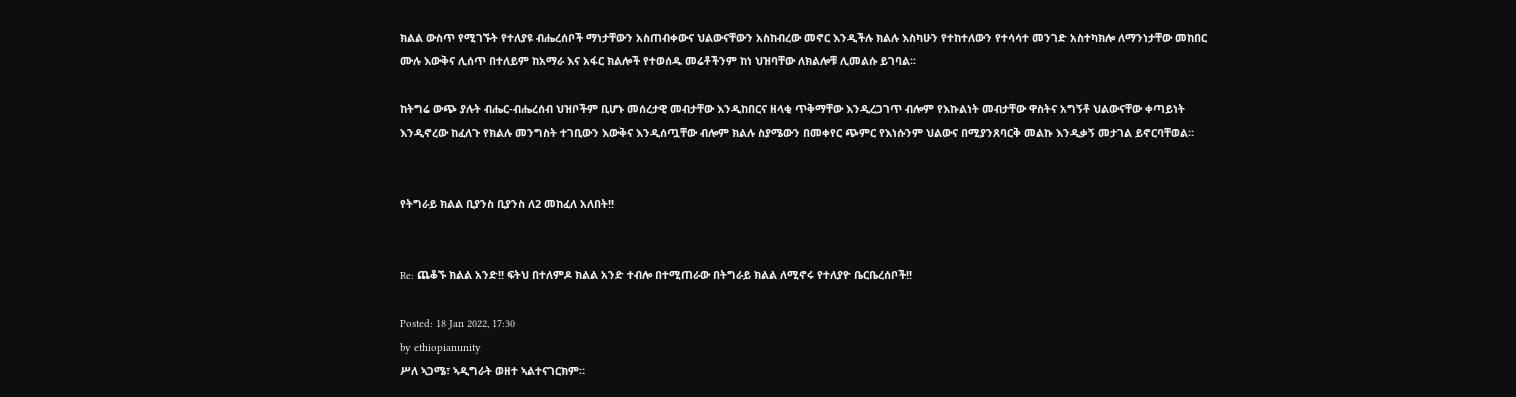ክልል ውስጥ የሚገኙት የተለያዩ ብሔረሰቦች ማነታቸውን አስጠብቀውና ህልውናቸውን አስከብረው መኖር እንዲችሉ ክልሉ እስካሁን የተከተለውን የተሳሳተ መንገድ አስተካክሎ ለማንነታቸው መከበር ሙሉ እውቅና ሊሰጥ በተለይም ከአማራ እና አፋር ክልሎች የተወሰዱ መሬቶችንም ከነ ህዝባቸው ለክልሎቹ ሊመልሱ ይገባል፡፡

ከትግሬ ውጭ ያሉት ብሔር-ብሔረሰብ ህዝቦችም ቢሆኑ መሰረታዊ መብታቸው እንዲከበርና ዘላቂ ጥቅማቸው እንዲረጋገጥ ብሎም የእኩልነት መብታቸው ዋስትና አግኝቶ ህልውናቸው ቀጣይነት እንዲኖረው ከፈለጉ የክልሉ መንግስት ተገቢውን እውቅና እንዲሰጧቸው ብሎም ክልሉ ስያሜውን በመቀየር ጭምር የእነሱንም ህልውና በሚያንጸባርቅ መልኩ እንዲቃኝ መታገል ይኖርባቸወል።


የትግራይ ክልል ቢያንስ ቢያንስ ለ2 መከፈለ አለበት!!


Re: ጨቆኙ ክልል አንድ!! ፍትህ በተለምዶ ክልል አንድ ተብሎ በተሚጠራው በትግራይ ክልል ለሚኖሩ የተለያዮ ቤርቤረሰቦች!!

Posted: 18 Jan 2022, 17:30
by ethiopianunity
ሥለ ኣጋሜ፣ ኣዲግራት ወዘተ ኣልተናገርክም።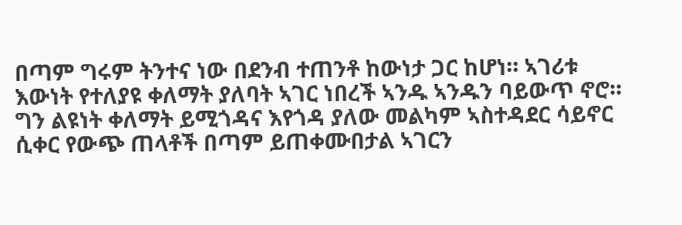በጣም ግሩም ትንተና ነው በደንብ ተጠንቶ ከውነታ ጋር ከሆነ። ኣገሪቱ እውነት የተለያዩ ቀለማት ያለባት ኣገር ነበረች ኣንዱ ኣንዱን ባይውጥ ኖሮ። ግን ልዩነት ቀለማት ይሚጎዳና እየጎዳ ያለው መልካም ኣስተዳደር ሳይኖር ሲቀር የውጭ ጠላቶች በጣም ይጠቀሙበታል ኣገርን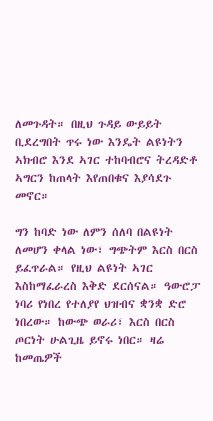ለመጉዳት። በዚህ ጉዳይ ውይይት ቢደረግበት ጥሩ ነው እንዴት ልዩነትን ኣክብሮ እንደ ኣገር ተከባብሮና ትረዳድቶ ኣግርን ከጠላት እየጠበቁና እያሳደጉ መኖር።

ግን ከባድ ነው ለምን ሰለባ በልዩነት ለመሆን ቀላል ነው፣ ግጭትም እርስ በርስ ይፈጥራል። የዚህ ልዩነት ኣገር እስከማፈራረስ እቅድ ደርሰናል። ዓውሮፓ ነባሪ የነበረ የተለያየ ህዝብና ቋንቋ ድሮ ነበረው። ከውጭ ወራሪ፣ እርስ በርስ ጦርነት ሁልጊዜ ይኖሩ ነበር። ዛሬ ከመጤዎች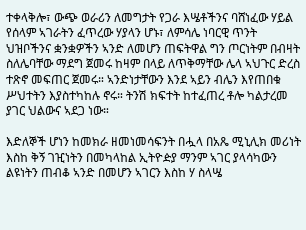ተቀላቅሎ፣ ውጭ ወራሪን ለመግታት የጋራ እሤቶችንና ባሸነፈው ሃይል የሰላም ኣገራትን ፈጥረው ሃያላን ሆኑ፣ ለምሳሌ ነባርዊ ጥንት ህዝቦችንና ቋንቋዎችን ኣንድ ለመሆን ጠፍትዋል ግን ጦርነትም በብዛት ስለሌባቸው ማደግ ጀመሩ ከዛም በላይ ለጥቅማቸው ሌላ ኣህጉር ድረስ ተጽኖ መፍጠር ጀመሩ። ኣንድነታቸውን እንደ ኣይን ብሌን እየጠበቁ ሥህተትን እያስተካከሉ ኖሩ። ትንሽ ክፍተት ከተፈጠረ ቶሎ ካልታረመ ያገር ህልውና ኣደጋ ነው።

እድለኞች ሆነን ከመክራ ዘመነመሳፍንት በሗላ በአጼ ሚኒሊክ መሪነት እስከ ቅኝ ገዢነትን በመካላከል ኢትዮዽያ ማንም ኣገር ያላሳካውን ልዩነትን ጠብቆ ኣንድ በመሆን ኣገርን እስከ ሃ ስላሤ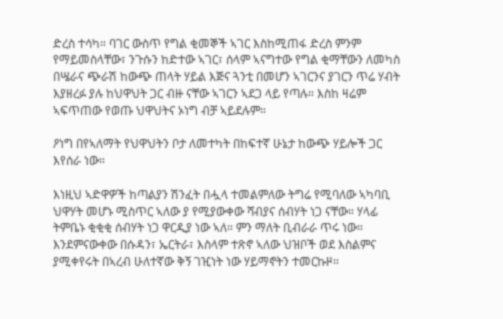ድረስ ተሳካ። ባገር ውስጥ የግል ቂመኞች ኣገር እስከሚጠፋ ድረስ ምንም የማይመስላቸው፣ ንጉሱን ከድተው ኣገር፣ ሰላም ኣናግተው የግል ቂማቸውን ለመካስ በሤራና ጭራሽ ከውጭ ጠላት ሃይል እጅና ጓንቲ በመሆን ኣገርንና ያገርን ጥሬ ሃብት እያዘረፉ ያሉ ከህዋህት ጋር ብዙ ናቸው ኣገርን ኣደጋ ላይ የጣሉ። እስከ ዛሬም ኣፍጥጠው የወጡ ህዋህትና ኦነግ ብቻ ኣይደሉም።

ዖነግ በየኣለማት የህዋህትን ቦታ ለመተካት በከፍተኛ ሁኔታ ከውጭ ሃይሎች ጋር እየሰራ ነው።

እነዚህ ኣድዋዎች ከጣልያን ሽንፈት በሗላ ተመልምለው ትግሬ የሚባለው ኣካባቢ ህዋሃት መሆኑ ሚስጥር ኣለው ያ የሚያውቀው ሻብያና ሰብሃት ነጋ ናቸው። ሃላፊ ትምቤኑ ቂቂቂ ሰብሃት ነጋ ዋርዲያ ነው ኣለ። ምን ማለት ቢብራራ ጥሩ ነው። እንደምናውቀው በሱዳን፣ ኤርትራ፣ እስላም ተጽኖ ኣለው ህዝቦች ወደ እስልምና ያሚቀየሩት በኣረብ ሁለተኛው ቅኝ ገዢነት ነው ሃይማኖትን ተመርኩዞ።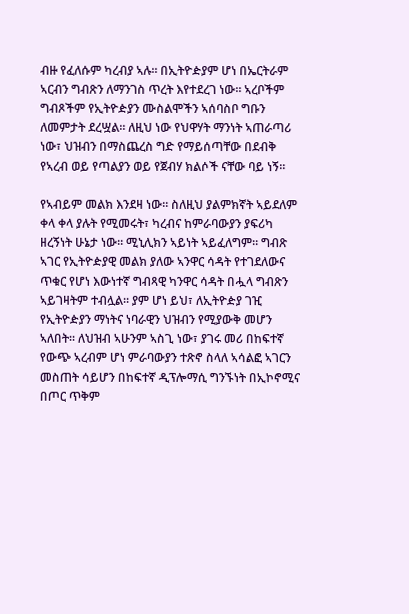ብዙ የፈለሱም ካረብያ ኣሉ። በኢትዮዽያም ሆነ በኤርትራም ኣርብን ግብጽን ለማንገስ ጥረት እየተደረገ ነው። ኣረቦችም ግብጾችም የኢትዮዽያን ሙስልሞችን ኣሰባስቦ ግቡን ለመምታት ደረሧል። ለዚህ ነው የህዋሃት ማንነት ኣጠራጣሪ ነው፣ ህዝብን በማስጨረስ ግድ የማይሰጣቸው በደብቅ የኣረብ ወይ የጣልያን ወይ የጀብሃ ክልሶች ናቸው ባይ ነኝ።

የኣብይም መልክ እንደዛ ነው። ስለዚህ ያልምክኛት ኣይደለም ቀላ ቀላ ያሉት የሚመሩት፣ ካረብና ከምራባውያን ያፍሪካ ዘረኝነት ሁኔታ ነው። ሚኒሊክን ኣይነት ኣይፈለግም። ግብጽ ኣገር የኢትዮዽያዊ መልክ ያለው ኣንዋር ሳዳት የተገደለውና ጥቁር የሆነ እውነተኛ ግብጻዊ ካንዋር ሳዳት በሗላ ግብጽን ኣይገዛትም ተብሏል። ያም ሆነ ይህ፣ ለኢትዮዽያ ገዢ የኢትዮዽያን ማነትና ነባራዊን ህዝብን የሚያውቅ መሆን ኣለበት። ለህዝብ ኣሁንም ኣስጊ ነው፣ ያገሩ መሪ በከፍተኛ የውጭ ኣረብም ሆነ ምራባውያን ተጽኖ ስላለ ኣሳልፎ ኣገርን መስጠት ሳይሆን በከፍተኛ ዲፕሎማሲ ግንኙነት በኢኮኖሚና በጦር ጥቅም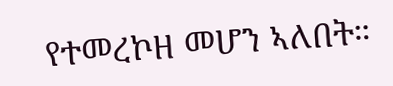የተመረኮዘ መሆን ኣለበት።